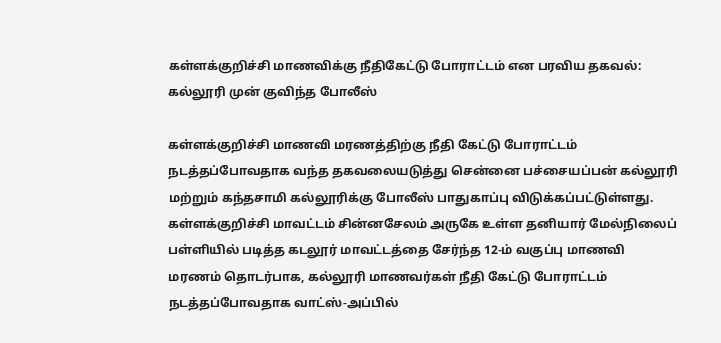கள்ளக்குறிச்சி மாணவிக்கு நீதிகேட்டு போராட்டம் என பரவிய தகவல்: கல்லூரி முன் குவிந்த போலீஸ்

கள்ளக்குறிச்சி மாணவி மரணத்திற்கு நீதி கேட்டு போராட்டம் நடத்தப்போவதாக வந்த தகவலையடுத்து சென்னை பச்சையப்பன் கல்லூரி மற்றும் கந்தசாமி கல்லூரிக்கு போலீஸ் பாதுகாப்பு விடுக்கப்பட்டுள்ளது. கள்ளக்குறிச்சி மாவட்டம் சின்னசேலம் அருகே உள்ள தனியார் மேல்நிலைப் பள்ளியில் படித்த கடலூர் மாவட்டத்தை சேர்ந்த 12-ம் வகுப்பு மாணவி மரணம் தொடர்பாக, கல்லூரி மாணவர்கள் நீதி கேட்டு போராட்டம் நடத்தப்போவதாக வாட்ஸ்-அப்பில்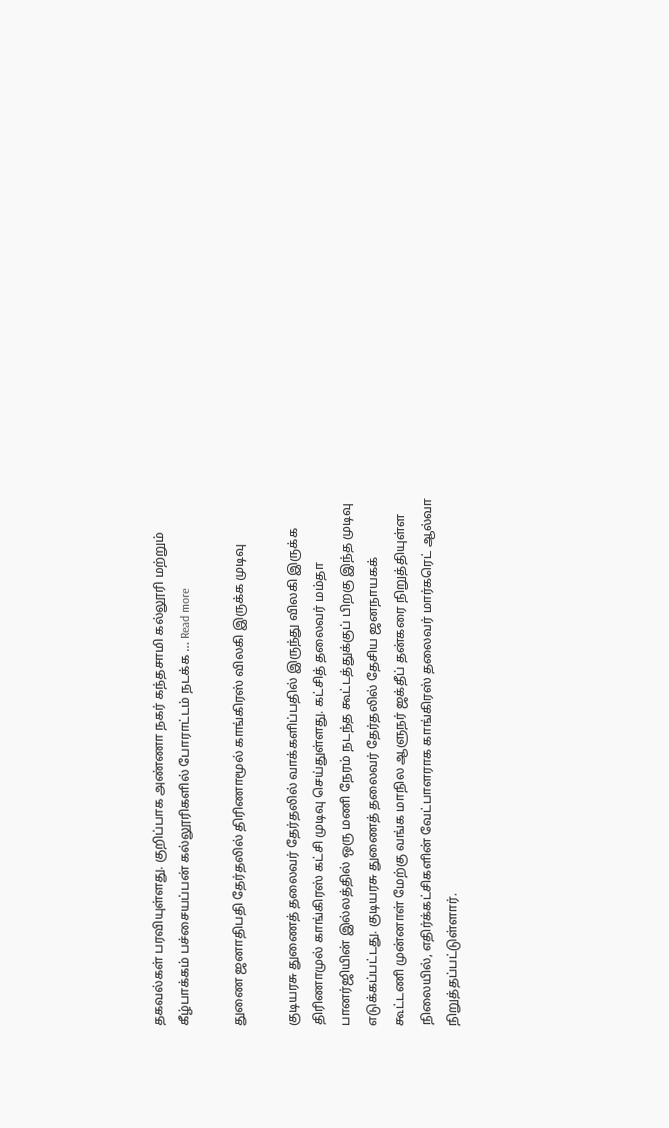தகவல்கள் பரவியுள்ளது. குறிப்பாக அண்ணா நகர் கந்தசாமி கல்லூரி மற்றும் கீழ்பாக்கம் பச்சையப்பன் கல்லூரிகளில் போராட்டம் நடக்க … Read more

துணை ஜனாதிபதி தேர்தலில் திரிணாமூல் காங்கிரஸ் விலகி இருக்க முடிவு

குடியரசு துணைத் தலைவர் தேர்தலில் வாக்களிப்பதில் இருந்து விலகி இருக்க திரிணாமுல் காங்கிரஸ் கட்சி முடிவு செய்துள்ளது. கட்சித் தலைவர் மம்தா பானர்ஜியின் இல்லத்தில் ஒரு மணி நேரம் நடந்த கூட்டத்துக்குப் பிறகு இந்த முடிவு எடுக்கப்பட்டது. குடியரசு துணைத் தலைவர் தேர்தலில் தேசிய ஜனநாயகக் கூட்டணி முன்னாள் மேற்கு வங்க மாநில ஆளுநர் ஜக்தீப் தன்கரை நிறுத்தியுள்ள நிலையில், எதிர்க்கட்சிகளின் வேட்பாளராக காங்கிரஸ் தலைவர் மார்கரெட் ஆல்வா நிறுத்தப்பட்டுள்ளார்.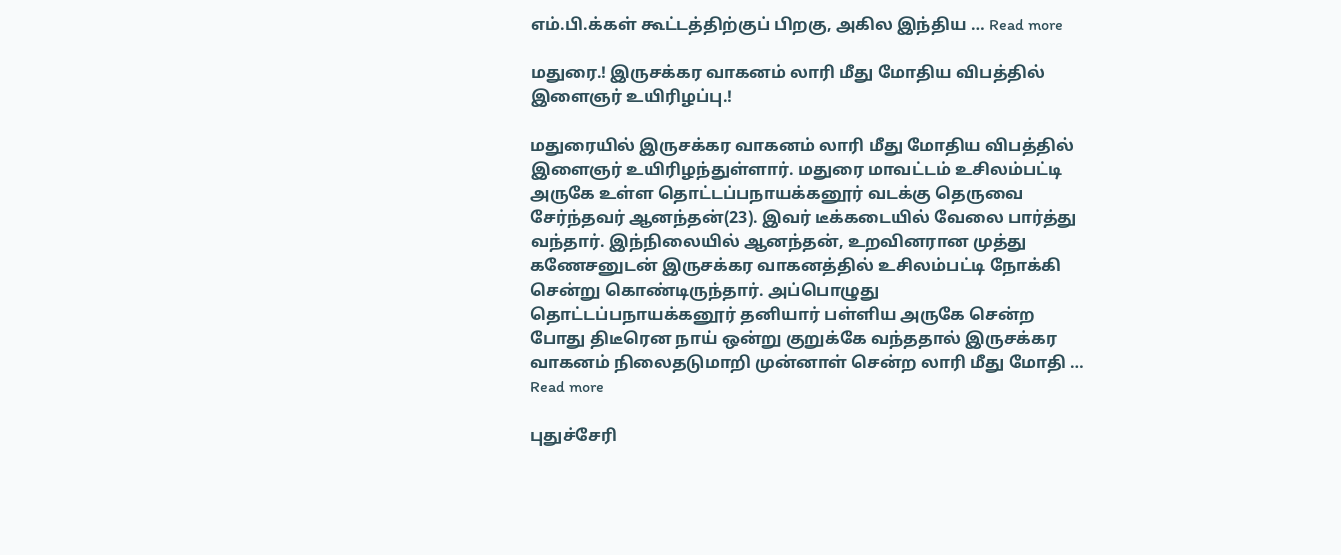எம்.பி.க்கள் கூட்டத்திற்குப் பிறகு, அகில இந்திய … Read more

மதுரை.! இருசக்கர வாகனம் லாரி மீது மோதிய விபத்தில் இளைஞர் உயிரிழப்பு.!

மதுரையில் இருசக்கர வாகனம் லாரி மீது மோதிய விபத்தில் இளைஞர் உயிரிழந்துள்ளார். மதுரை மாவட்டம் உசிலம்பட்டி அருகே உள்ள தொட்டப்பநாயக்கனூர் வடக்கு தெருவை சேர்ந்தவர் ஆனந்தன்(23). இவர் டீக்கடையில் வேலை பார்த்து வந்தார். இந்நிலையில் ஆனந்தன், உறவினரான முத்து கணேசனுடன் இருசக்கர வாகனத்தில் உசிலம்பட்டி நோக்கி சென்று கொண்டிருந்தார். அப்பொழுது தொட்டப்பநாயக்கனூர் தனியார் பள்ளிய அருகே சென்ற போது திடீரென நாய் ஒன்று குறுக்கே வந்ததால் இருசக்கர வாகனம் நிலைதடுமாறி முன்னாள் சென்ற லாரி மீது மோதி … Read more

புதுச்சேரி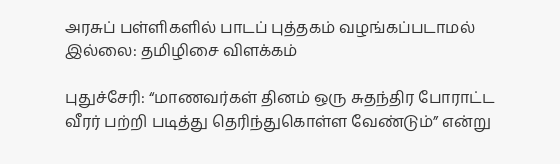அரசுப் பள்ளிகளில் பாடப் புத்தகம் வழங்கப்படாமல் இல்லை: தமிழிசை விளக்கம்

புதுச்சேரி: “மாணவர்கள் தினம் ஒரு சுதந்திர போராட்ட வீரர் பற்றி படித்து தெரிந்துகொள்ள வேண்டும்” என்று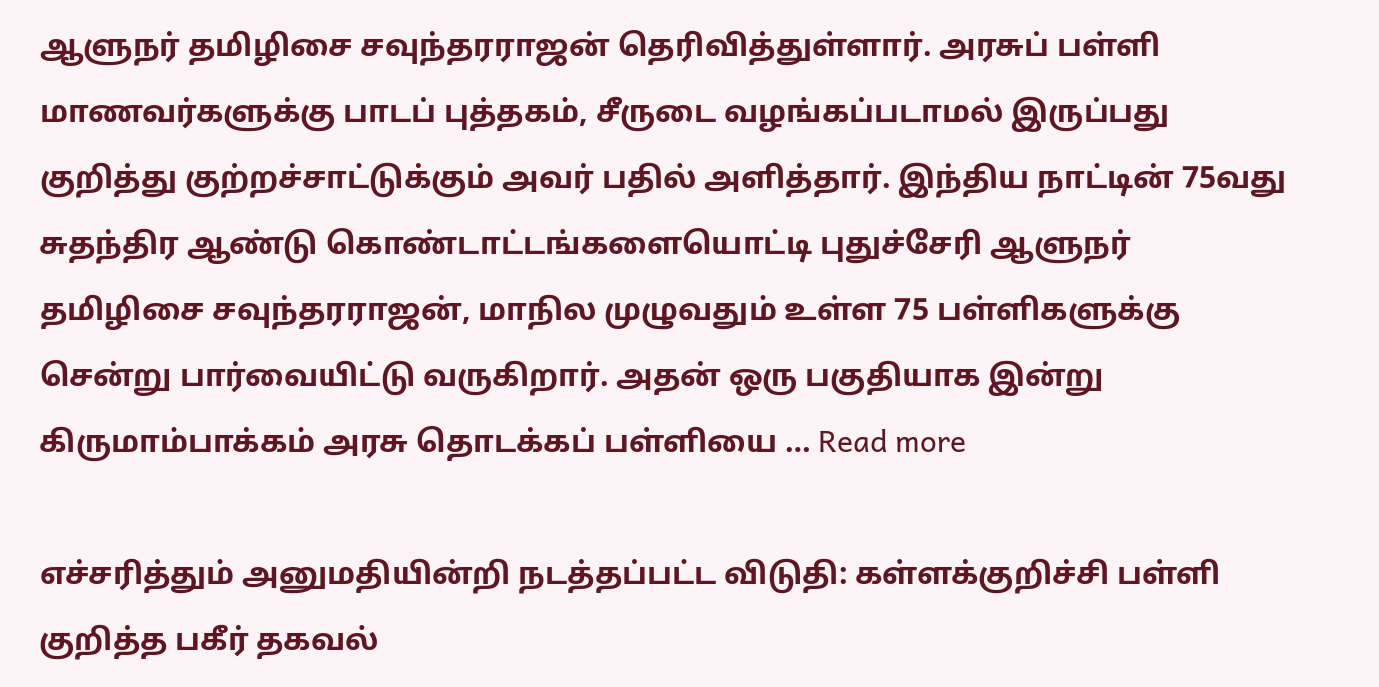ஆளுநர் தமிழிசை சவுந்தரராஜன் தெரிவித்துள்ளார். அரசுப் பள்ளி மாணவர்களுக்கு பாடப் புத்தகம், சீருடை வழங்கப்படாமல் இருப்பது குறித்து குற்றச்சாட்டுக்கும் அவர் பதில் அளித்தார். இந்திய நாட்டின் 75வது சுதந்திர ஆண்டு கொண்டாட்டங்களையொட்டி புதுச்சேரி ஆளுநர் தமிழிசை சவுந்தரராஜன், மாநில முழுவதும் உள்ள 75 பள்ளிகளுக்கு சென்று பார்வையிட்டு வருகிறார். அதன் ஒரு பகுதியாக இன்று கிருமாம்பாக்கம் அரசு தொடக்கப் பள்ளியை … Read more

எச்சரித்தும் அனுமதியின்றி நடத்தப்பட்ட விடுதி: கள்ளக்குறிச்சி பள்ளி குறித்த பகீர் தகவல்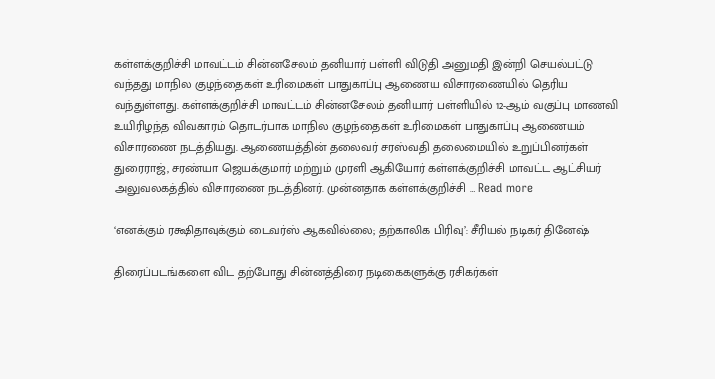கள்ளக்குறிச்சி மாவட்டம் சின்னசேலம் தனியார் பள்ளி விடுதி அனுமதி இன்றி செயல்பட்டு வந்தது மாநில குழந்தைகள் உரிமைகள் பாதுகாப்பு ஆணைய விசாரணையில் தெரிய வந்துள்ளது. கள்ளக்குறிச்சி மாவட்டம் சின்னசேலம் தனியார் பள்ளியில் 12-ஆம் வகுப்பு மாணவி உயிரிழந்த விவகாரம் தொடர்பாக மாநில குழந்தைகள் உரிமைகள் பாதுகாப்பு ஆணையம் விசாரணை நடத்தியது. ஆணையத்தின் தலைவர் சரஸ்வதி தலைமையில் உறுப்பினர்கள் துரைராஜ், சரண்யா ஜெயக்குமார் மற்றும் முரளி ஆகியோர் கள்ளக்குறிச்சி மாவட்ட ஆட்சியர் அலுவலகத்தில் விசாரணை நடத்தினர். முன்னதாக கள்ளக்குறிச்சி … Read more

‘எனக்கும் ரக்ஷிதாவுக்கும் டைவர்ஸ் ஆகவில்லை; தற்காலிக பிரிவு’: சீரியல் நடிகர் தினேஷ்

திரைப்படங்களை விட தற்போது சின்னத்திரை நடிகைகளுக்கு ரசிகர்கள்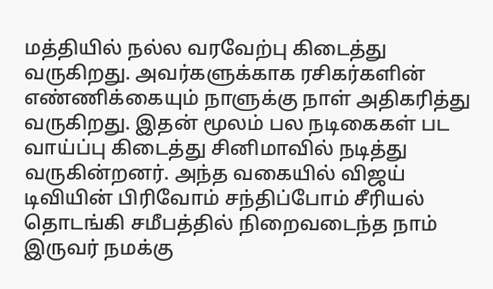மத்தியில் நல்ல வரவேற்பு கிடைத்து வருகிறது. அவர்களுக்காக ரசிகர்களின் எண்ணிக்கையும் நாளுக்கு நாள் அதிகரித்து வருகிறது. இதன் மூலம் பல நடிகைகள் பட வாய்ப்பு கிடைத்து சினிமாவில் நடித்து வருகின்றனர். அந்த வகையில் விஜய் டிவியின் பிரிவோம் சந்திப்போம் சீரியல் தொடங்கி சமீபத்தில் நிறைவடைந்த நாம் இருவர் நமக்கு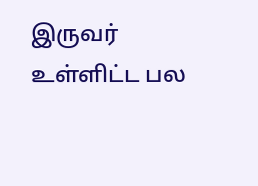இருவர் உள்ளிட்ட பல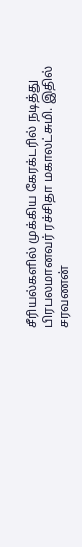சீரியல்களில் முக்கிய கேரக்டரில் நடித்து பிரபலமானவர் ரச்சிதா மகாலட்சுமி. இதில் சரவணன்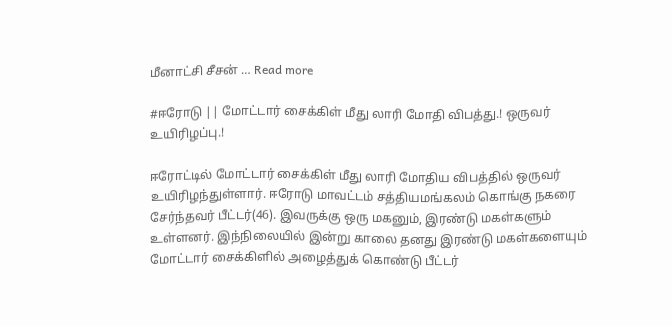மீனாட்சி சீசன் … Read more

#ஈரோடு || மோட்டார் சைக்கிள் மீது லாரி மோதி விபத்து.! ஒருவர் உயிரிழப்பு.!

ஈரோட்டில் மோட்டார் சைக்கிள் மீது லாரி மோதிய விபத்தில் ஒருவர் உயிரிழந்துள்ளார். ஈரோடு மாவட்டம் சத்தியமங்கலம் கொங்கு நகரை சேர்ந்தவர் பீட்டர்(46). இவருக்கு ஒரு மகனும், இரண்டு மகள்களும் உள்ளனர். இந்நிலையில் இன்று காலை தனது இரண்டு மகள்களையும் மோட்டார் சைக்கிளில் அழைத்துக் கொண்டு பீட்டர்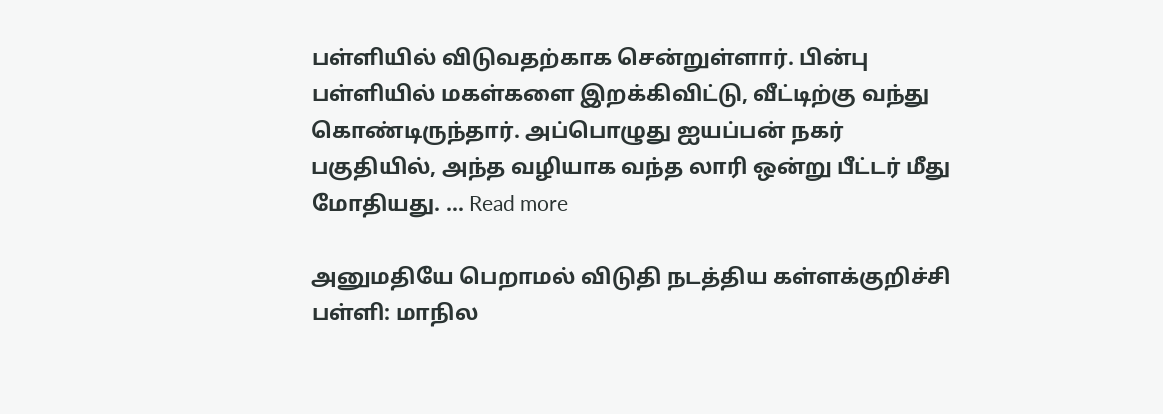பள்ளியில் விடுவதற்காக சென்றுள்ளார். பின்பு பள்ளியில் மகள்களை இறக்கிவிட்டு, வீட்டிற்கு வந்து கொண்டிருந்தார். அப்பொழுது ஐயப்பன் நகர் பகுதியில், அந்த வழியாக வந்த லாரி ஒன்று பீட்டர் மீது மோதியது. … Read more

அனுமதியே பெறாமல் விடுதி நடத்திய கள்ளக்குறிச்சி பள்ளி: மாநில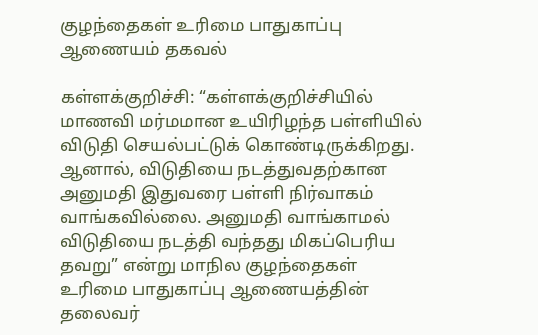குழந்தைகள் உரிமை பாதுகாப்பு ஆணையம் தகவல்

கள்ளக்குறிச்சி: “கள்ளக்குறிச்சியில் மாணவி மர்மமான உயிரிழந்த பள்ளியில் விடுதி செயல்பட்டுக் கொண்டிருக்கிறது. ஆனால், விடுதியை நடத்துவதற்கான அனுமதி இதுவரை பள்ளி நிர்வாகம் வாங்கவில்லை. அனுமதி வாங்காமல் விடுதியை நடத்தி வந்தது மிகப்பெரிய தவறு” என்று மாநில குழந்தைகள் உரிமை பாதுகாப்பு ஆணையத்தின் தலைவர்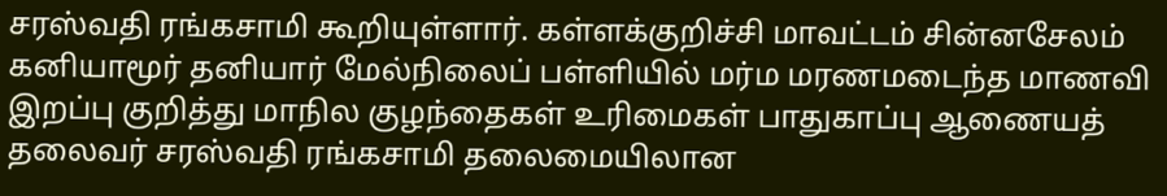சரஸ்வதி ரங்கசாமி கூறியுள்ளார். கள்ளக்குறிச்சி மாவட்டம் சின்னசேலம் கனியாமூர் தனியார் மேல்நிலைப் பள்ளியில் மர்ம மரணமடைந்த மாணவி இறப்பு குறித்து மாநில குழந்தைகள் உரிமைகள் பாதுகாப்பு ஆணையத் தலைவர் சரஸ்வதி ரங்கசாமி தலைமையிலான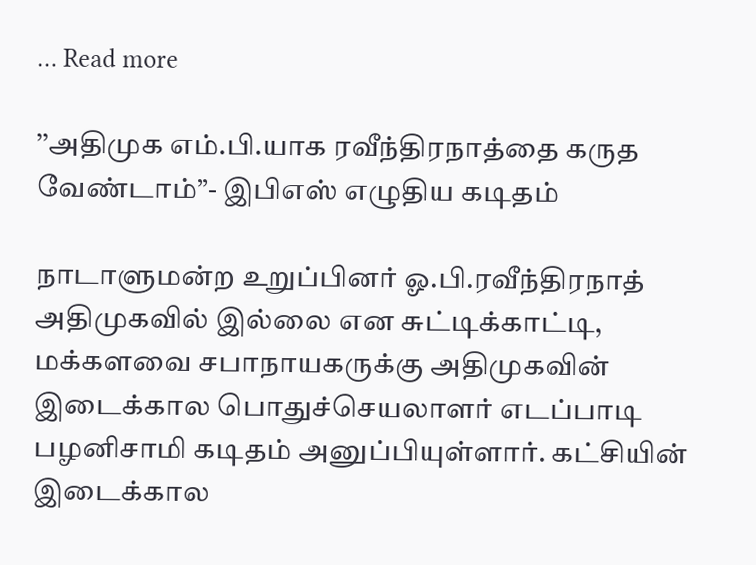… Read more

’’அதிமுக எம்.பி.யாக ரவீந்திரநாத்தை கருத வேண்டாம்”- இபிஎஸ் எழுதிய கடிதம்

நாடாளுமன்ற உறுப்பினர் ஓ.பி.ரவீந்திரநாத் அதிமுகவில் இல்லை என சுட்டிக்காட்டி, மக்களவை சபாநாயகருக்கு அதிமுகவின் இடைக்கால பொதுச்செயலாளர் எடப்பாடி பழனிசாமி கடிதம் அனுப்பியுள்ளார். கட்சியின் இடைக்கால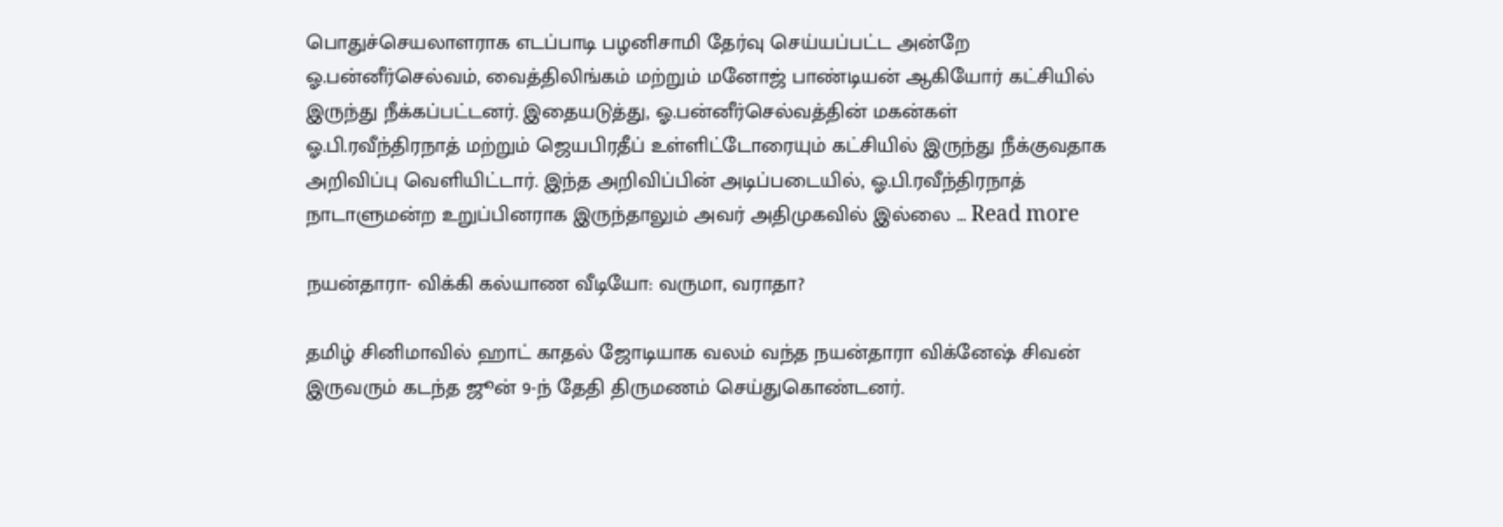பொதுச்செயலாளராக எடப்பாடி பழனிசாமி தேர்வு செய்யப்பட்ட அன்றே ஓ.பன்னீர்செல்வம், வைத்திலிங்கம் மற்றும் மனோஜ் பாண்டியன் ஆகியோர் கட்சியில் இருந்து நீக்கப்பட்டனர். இதையடுத்து, ஓ.பன்னீர்செல்வத்தின் மகன்கள் ஓ.பி.ரவீந்திரநாத் மற்றும் ஜெயபிரதீப் உள்ளிட்டோரையும் கட்சியில் இருந்து நீக்குவதாக அறிவிப்பு வெளியிட்டார். இந்த அறிவிப்பின் அடிப்படையில், ஓ.பி.ரவீந்திரநாத் நாடாளுமன்ற உறுப்பினராக இருந்தாலும் அவர் அதிமுகவில் இல்லை … Read more

நயன்தாரா- விக்கி கல்யாண வீடியோ: வருமா, வராதா?

தமிழ் சினிமாவில் ஹாட் காதல் ஜோடியாக வலம் வந்த நயன்தாரா விக்னேஷ் சிவன் இருவரும் கடந்த ஜூன் 9-ந் தேதி திருமணம் செய்துகொண்டனர்.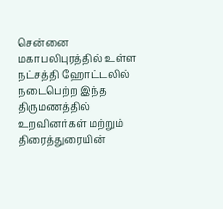சென்னை மகாபலிபுரத்தில் உள்ள நட்சத்தி ஹோட்டலில் நடைபெற்ற இந்த திருமணத்தில் உறவினர்கள் மற்றும் திரைத்துரையின்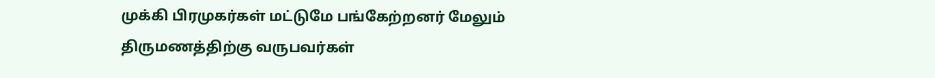முக்கி பிரமுகர்கள் மட்டுமே பங்கேற்றனர் மேலும் திருமணத்திற்கு வருபவர்கள்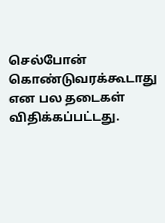செல்போன் கொண்டுவரக்கூடாது என பல தடைகள் விதிக்கப்பட்டது.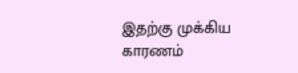இதற்கு முக்கிய காரணம்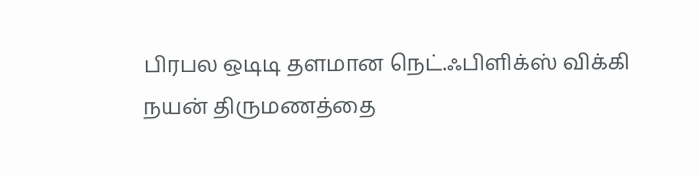பிரபல ஒடிடி தளமான நெட்.ஃபிளிக்ஸ் விக்கி நயன் திருமணத்தை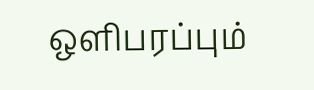ஒளிபரப்பும்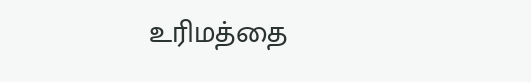உரிமத்தை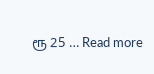ரூ 25 … Read more